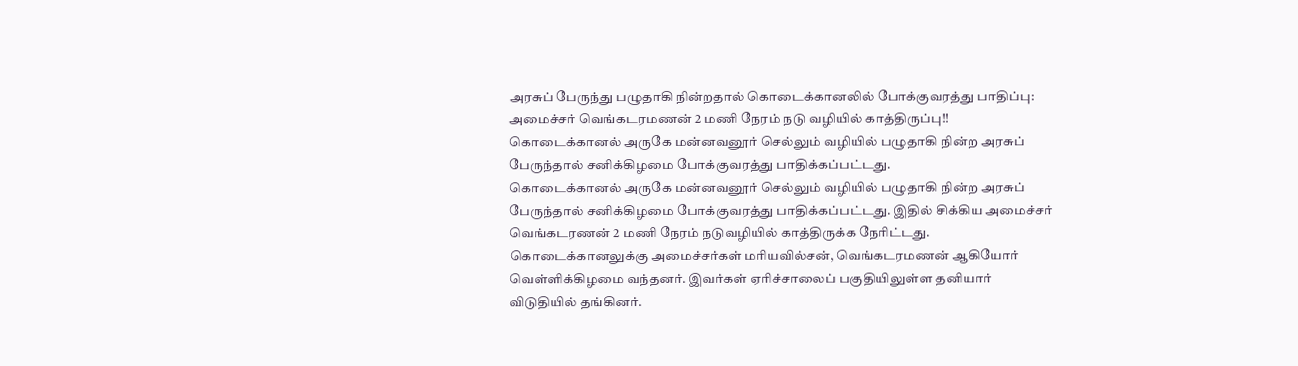அரசுப் பேருந்து பழுதாகி நின்றதால் கொடைக்கானலில் போக்குவரத்து பாதிப்பு: அமைச்சர் வெங்கடரமணன் 2 மணி நேரம் நடு வழியில் காத்திருப்பு!!
கொடைக்கானல் அருகே மன்னவனூர் செல்லும் வழியில் பழுதாகி நின்ற அரசுப் பேருந்தால் சனிக்கிழமை போக்குவரத்து பாதிக்கப்பட்டது.
கொடைக்கானல் அருகே மன்னவனூர் செல்லும் வழியில் பழுதாகி நின்ற அரசுப் பேருந்தால் சனிக்கிழமை போக்குவரத்து பாதிக்கப்பட்டது. இதில் சிக்கிய அமைச்சர் வெங்கடரணன் 2 மணி நேரம் நடுவழியில் காத்திருக்க நேரிட்டது.
கொடைக்கானலுக்கு அமைச்சர்கள் மரியவில்சன், வெங்கடரமணன் ஆகியோர் வெள்ளிக்கிழமை வந்தனர். இவர்கள் ஏரிச்சாலைப் பகுதியிலுள்ள தனியார் விடுதியில் தங்கினர்.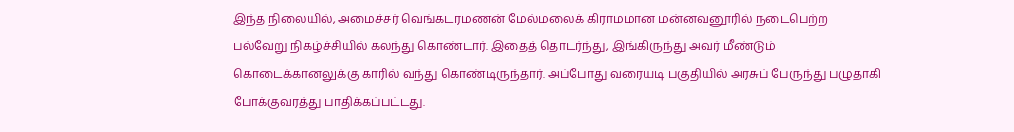இந்த நிலையில், அமைச்சர் வெங்கடரமணன் மேல்மலைக் கிராமமான மன்னவனூரில் நடைபெற்ற பல்வேறு நிகழ்ச்சியில் கலந்து கொண்டார். இதைத் தொடர்ந்து, இங்கிருந்து அவர் மீண்டும் கொடைக்கானலுக்கு காரில் வந்து கொண்டிருந்தார். அப்போது வரையடி பகுதியில் அரசுப் பேருந்து பழுதாகி போக்குவரத்து பாதிக்கப்பட்டது.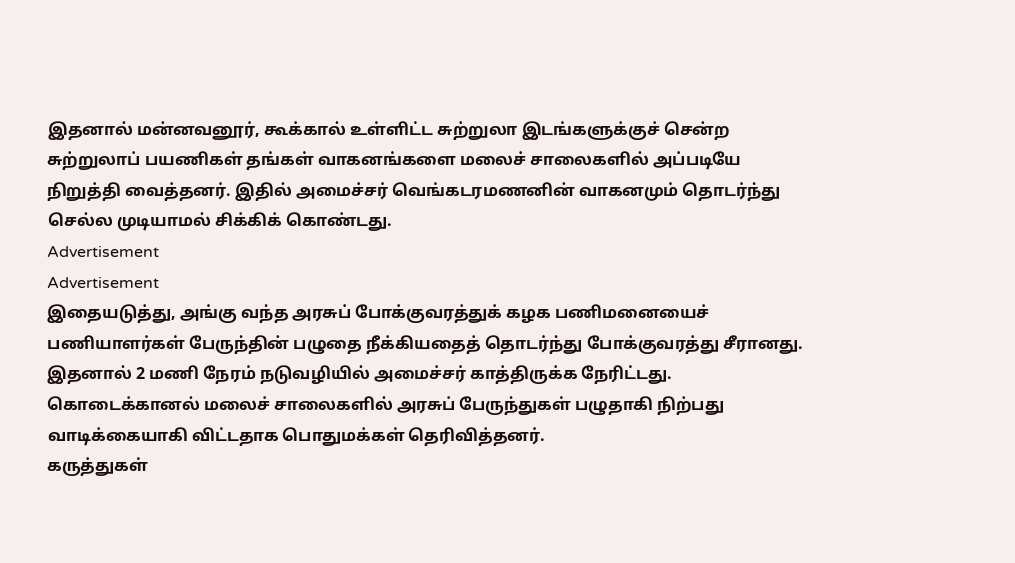இதனால் மன்னவனூர், கூக்கால் உள்ளிட்ட சுற்றுலா இடங்களுக்குச் சென்ற சுற்றுலாப் பயணிகள் தங்கள் வாகனங்களை மலைச் சாலைகளில் அப்படியே நிறுத்தி வைத்தனர். இதில் அமைச்சர் வெங்கடரமணனின் வாகனமும் தொடர்ந்து செல்ல முடியாமல் சிக்கிக் கொண்டது.
Advertisement
Advertisement
இதையடுத்து, அங்கு வந்த அரசுப் போக்குவரத்துக் கழக பணிமனையைச் பணியாளர்கள் பேருந்தின் பழுதை நீக்கியதைத் தொடர்ந்து போக்குவரத்து சீரானது. இதனால் 2 மணி நேரம் நடுவழியில் அமைச்சர் காத்திருக்க நேரிட்டது.
கொடைக்கானல் மலைச் சாலைகளில் அரசுப் பேருந்துகள் பழுதாகி நிற்பது வாடிக்கையாகி விட்டதாக பொதுமக்கள் தெரிவித்தனர்.
கருத்துகள்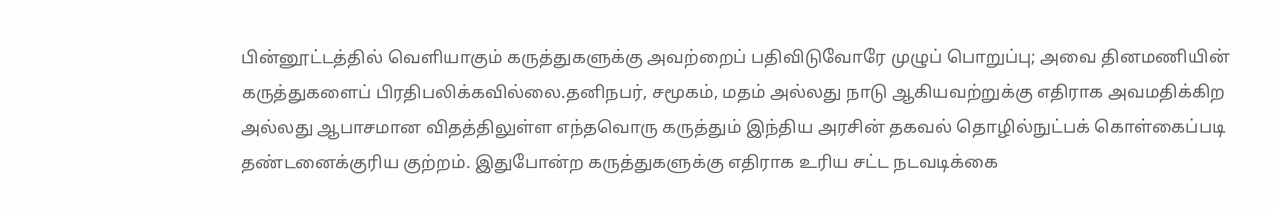பின்னூட்டத்தில் வெளியாகும் கருத்துகளுக்கு அவற்றைப் பதிவிடுவோரே முழுப் பொறுப்பு; அவை தினமணியின் கருத்துகளைப் பிரதிபலிக்கவில்லை.தனிநபர், சமூகம், மதம் அல்லது நாடு ஆகியவற்றுக்கு எதிராக அவமதிக்கிற அல்லது ஆபாசமான விதத்திலுள்ள எந்தவொரு கருத்தும் இந்திய அரசின் தகவல் தொழில்நுட்பக் கொள்கைப்படி தண்டனைக்குரிய குற்றம். இதுபோன்ற கருத்துகளுக்கு எதிராக உரிய சட்ட நடவடிக்கை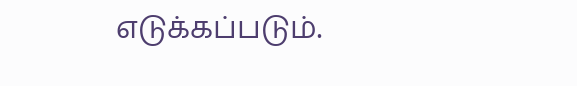எடுக்கப்படும்.